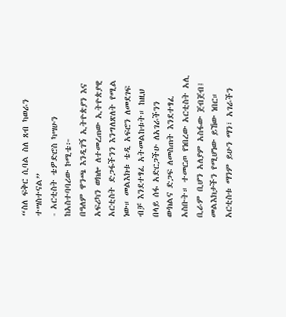“ስለ ፍቅር ሲባል ስለ ጸብ ካወራን ተሣስተናል”
- አርቲስት ቴዎድሮስ ካሣሁን
ከአስተባባሪው ኮሚቴ፦
በዓለም ዋንጫ እንዲገኝ ኢትዮጵያን እና አፍሪካን ወክሎ ለተመረጠው ኢትዮጵያዊ አርቲስት ድጋፋችንን እንግለጽለት የሚል ነው። መልእክቱ ቴዲ አፍሮን ለመደገፍ ብቻ እንደተፃፈ አትመልከቱት። ከዚህ በላይ ሰፋ አድርጋችሁ ለአገራችንን ውክልና ድጋፍ ለመስጠት እንደተፃፈ አስቡት። ተመርጦ የነበረው አርቲስት አሊ ቢራም ቢሆን አለያም አስፋው ጀብጀብ፤ መልእክታችን የሚሆነው ይኸው ነበር። አርቲስቱ ማንም ይሁን ማን፣ አገራችን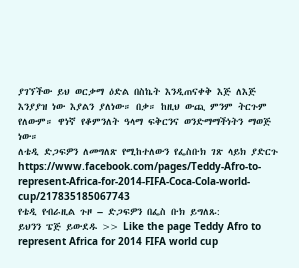ያገኘችው ይህ ወርቃማ ዕድል በስኬት እንዲጠናቀቅ እጅ ለእጅ እንያያዝ ነው እያልን ያለነው። በቃ። ከዚህ ውጪ ምንም ትርጉም የለውም። ዋነኛ የቆምንለት ዓላማ ፍቅርንና ወንድማማችነትን ማወጅ ነው።
ለቴዲ ድጋፍዎን ለመግለጽ የሚከተለውን የፌስቡክ ገጽ ላይክ ያድርጉ https://www.facebook.com/pages/Teddy-Afro-to-represent-Africa-for-2014-FIFA-Coca-Cola-world-cup/217835185067743
የቴዲ የብራዚል ጉዞ – ድጋፍዎን በፌስ ቡክ ይግለጹ:
ይህንን ፔጅ ይውደዱ >> Like the page Teddy Afro to represent Africa for 2014 FIFA world cup